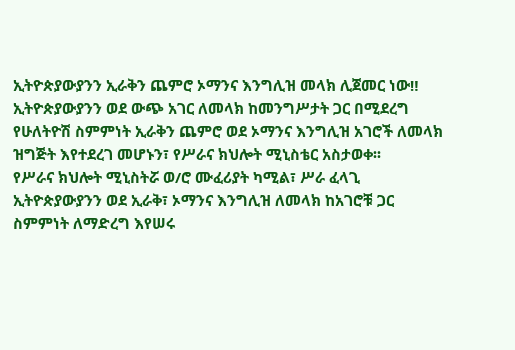ኢትዮጵያውያንን ኢራቅን ጨምሮ ኦማንና እንግሊዝ መላክ ሊጀመር ነው‼
ኢትዮጵያውያንን ወደ ውጭ አገር ለመላክ ከመንግሥታት ጋር በሚደረግ የሁለትዮሽ ስምምነት ኢራቅን ጨምሮ ወደ ኦማንና እንግሊዝ አገሮች ለመላክ ዝግጅት እየተደረገ መሆኑን፣ የሥራና ክህሎት ሚኒስቴር አስታወቀ፡፡
የሥራና ክህሎት ሚኒስትሯ ወ/ሮ ሙፈሪያት ካሚል፣ ሥራ ፈላጊ ኢትዮጵያውያንን ወደ ኢራቅ፣ ኦማንና እንግሊዝ ለመላክ ከአገሮቹ ጋር ስምምነት ለማድረግ እየሠሩ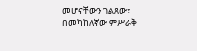መሆናቸውን ገልጸው፣ በመካከለኛው ምሥራቅ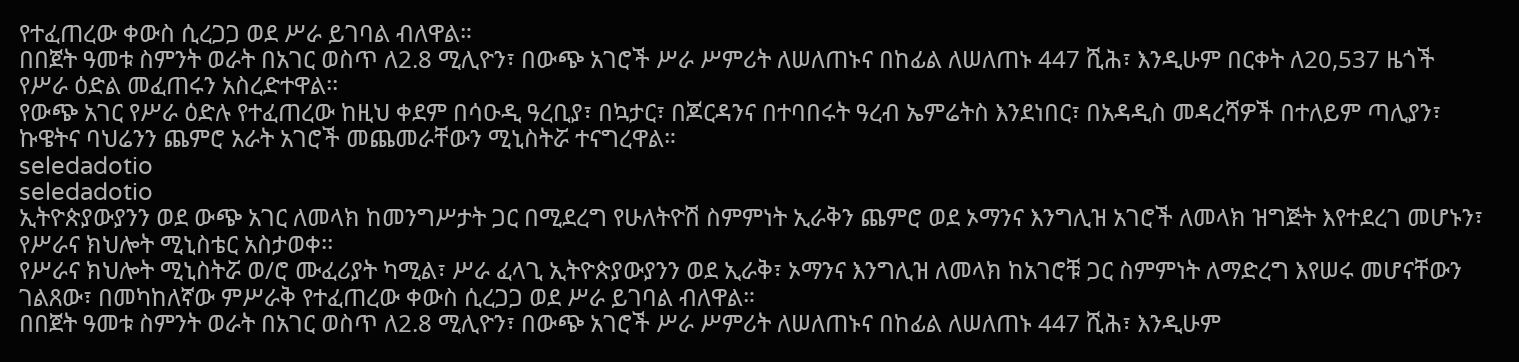የተፈጠረው ቀውስ ሲረጋጋ ወደ ሥራ ይገባል ብለዋል።
በበጀት ዓመቱ ስምንት ወራት በአገር ወስጥ ለ2.8 ሚሊዮን፣ በውጭ አገሮች ሥራ ሥምሪት ለሠለጠኑና በከፊል ለሠለጠኑ 447 ሺሕ፣ እንዲሁም በርቀት ለ20,537 ዜጎች የሥራ ዕድል መፈጠሩን አስረድተዋል፡፡
የውጭ አገር የሥራ ዕድሉ የተፈጠረው ከዚህ ቀደም በሳዑዲ ዓረቢያ፣ በኳታር፣ በጆርዳንና በተባበሩት ዓረብ ኤምሬትስ እንደነበር፣ በአዳዲስ መዳረሻዎች በተለይም ጣሊያን፣ ኩዌትና ባህሬንን ጨምሮ አራት አገሮች መጨመራቸውን ሚኒስትሯ ተናግረዋል።
seledadotio
seledadotio
ኢትዮጵያውያንን ወደ ውጭ አገር ለመላክ ከመንግሥታት ጋር በሚደረግ የሁለትዮሽ ስምምነት ኢራቅን ጨምሮ ወደ ኦማንና እንግሊዝ አገሮች ለመላክ ዝግጅት እየተደረገ መሆኑን፣ የሥራና ክህሎት ሚኒስቴር አስታወቀ፡፡
የሥራና ክህሎት ሚኒስትሯ ወ/ሮ ሙፈሪያት ካሚል፣ ሥራ ፈላጊ ኢትዮጵያውያንን ወደ ኢራቅ፣ ኦማንና እንግሊዝ ለመላክ ከአገሮቹ ጋር ስምምነት ለማድረግ እየሠሩ መሆናቸውን ገልጸው፣ በመካከለኛው ምሥራቅ የተፈጠረው ቀውስ ሲረጋጋ ወደ ሥራ ይገባል ብለዋል።
በበጀት ዓመቱ ስምንት ወራት በአገር ወስጥ ለ2.8 ሚሊዮን፣ በውጭ አገሮች ሥራ ሥምሪት ለሠለጠኑና በከፊል ለሠለጠኑ 447 ሺሕ፣ እንዲሁም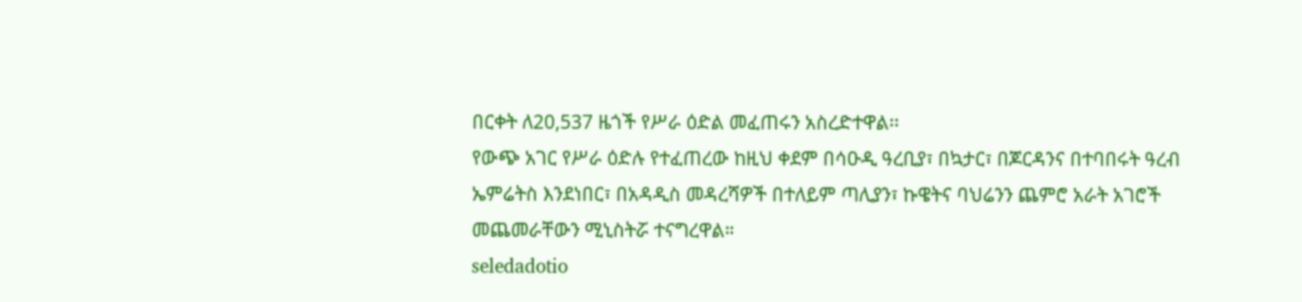በርቀት ለ20,537 ዜጎች የሥራ ዕድል መፈጠሩን አስረድተዋል፡፡
የውጭ አገር የሥራ ዕድሉ የተፈጠረው ከዚህ ቀደም በሳዑዲ ዓረቢያ፣ በኳታር፣ በጆርዳንና በተባበሩት ዓረብ ኤምሬትስ እንደነበር፣ በአዳዲስ መዳረሻዎች በተለይም ጣሊያን፣ ኩዌትና ባህሬንን ጨምሮ አራት አገሮች መጨመራቸውን ሚኒስትሯ ተናግረዋል።
seledadotio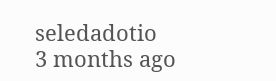seledadotio
3 months ago